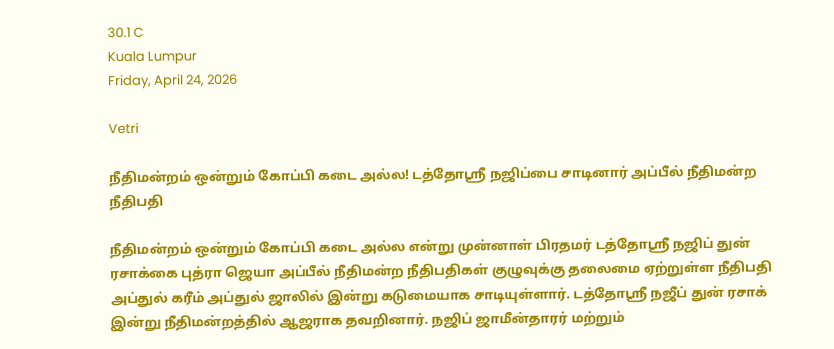30.1 C
Kuala Lumpur
Friday, April 24, 2026

Vetri

நீதிமன்றம் ஒன்றும் கோப்பி கடை அல்ல! டத்தோஸ்ரீ நஜிப்பை சாடினார் அப்பீல் நீதிமன்ற நீதிபதி

நீதிமன்றம் ஒன்றும் கோப்பி கடை அல்ல என்று முன்னாள் பிரதமர் டத்தோஸ்ரீ நஜிப் துன் ரசாக்கை புத்ரா ஜெயா அப்பீல் நீதிமன்ற நீதிபதிகள் குழுவுக்கு தலைமை ஏற்றுள்ள நீதிபதி அப்துல் கரீம் அப்துல் ஜாலில் இன்று கடுமையாக சாடியுள்ளார். டத்தோஸ்ரீ நஜீப் துன் ரசாக் இன்று நீதிமன்றத்தில் ஆஜராக தவறினார். நஜிப் ஜாமீன்தாரர் மற்றும்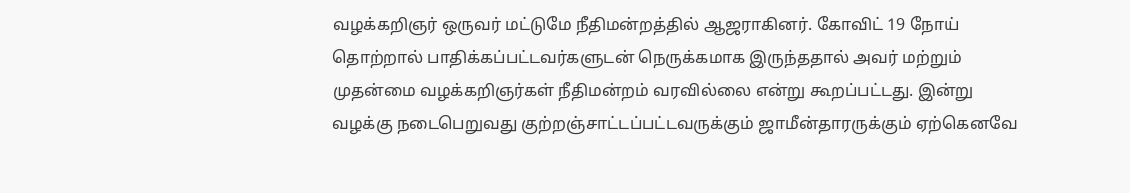வழக்கறிஞர் ஒருவர் மட்டுமே நீதிமன்றத்தில் ஆஜராகினர். கோவிட் 19 நோய் தொற்றால் பாதிக்கப்பட்டவர்களுடன் நெருக்கமாக இருந்ததால் அவர் மற்றும் முதன்மை வழக்கறிஞர்கள் நீதிமன்றம் வரவில்லை என்று கூறப்பட்டது. இன்று வழக்கு நடைபெறுவது குற்றஞ்சாட்டப்பட்டவருக்கும் ஜாமீன்தாரருக்கும் ஏற்கெனவே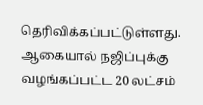தெரிவிக்கப்பட்டுள்ளது. ஆகையால் நஜிப்புக்கு வழங்கப்பட்ட 20 லட்சம்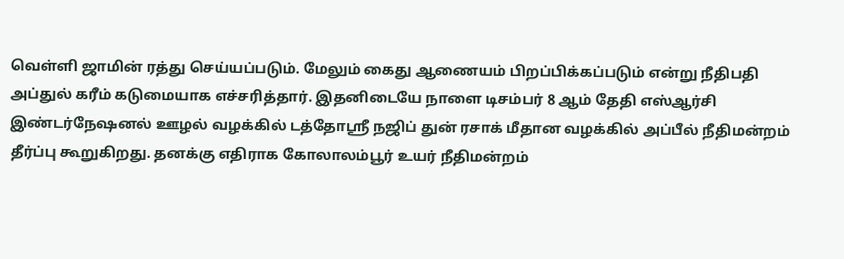வெள்ளி ஜாமின் ரத்து செய்யப்படும். மேலும் கைது ஆணையம் பிறப்பிக்கப்படும் என்று நீதிபதி அப்துல் கரீம் கடுமையாக எச்சரித்தார். இதனிடையே நாளை டிசம்பர் 8 ஆம் தேதி எஸ்ஆர்சி இண்டர்நேஷனல் ஊழல் வழக்கில் டத்தோஸ்ரீ நஜிப் துன் ரசாக் மீதான வழக்கில் அப்பீல் நீதிமன்றம் தீர்ப்பு கூறுகிறது. தனக்கு எதிராக கோலாலம்பூர் உயர் நீதிமன்றம்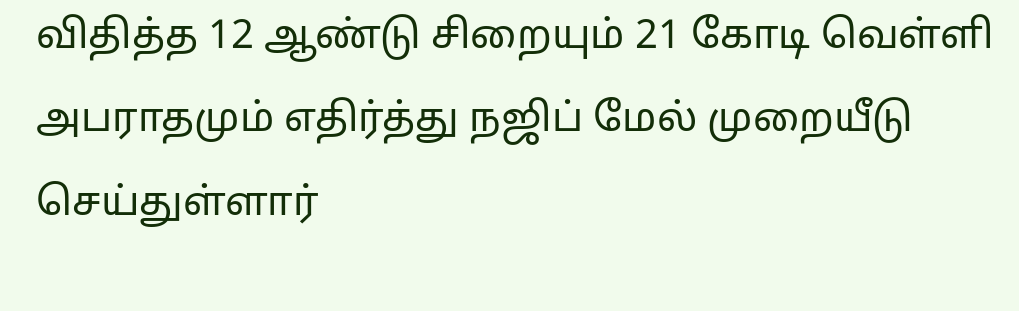விதித்த 12 ஆண்டு சிறையும் 21 கோடி வெள்ளி அபராதமும் எதிர்த்து நஜிப் மேல் முறையீடு செய்துள்ளார்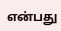என்பது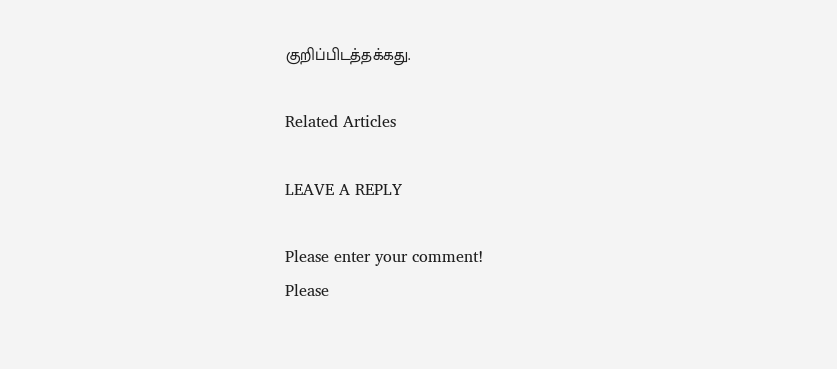குறிப்பிடத்தக்கது.

Related Articles

LEAVE A REPLY

Please enter your comment!
Please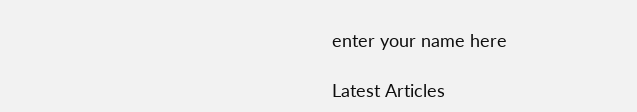enter your name here

Latest Articles